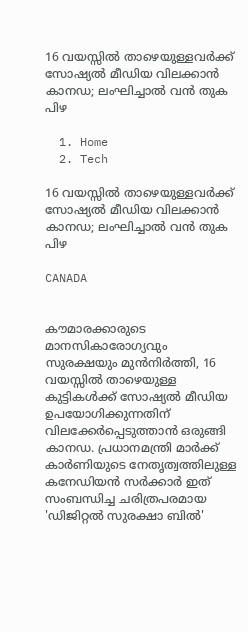16 വയസ്സിൽ താഴെയുള്ളവർക്ക് സോഷ്യൽ മീഡിയ വിലക്കാൻ കാനഡ; ലംഘിച്ചാൽ വൻ തുക പിഴ

  1. Home
  2. Tech

16 വയസ്സിൽ താഴെയുള്ളവർക്ക് സോഷ്യൽ മീഡിയ വിലക്കാൻ കാനഡ; ലംഘിച്ചാൽ വൻ തുക പിഴ

CANADA


കൗമാരക്കാരുടെ മാനസികാരോഗ്യവും സുരക്ഷയും മുൻനിർത്തി, 16 വയസ്സിൽ താഴെയുള്ള കുട്ടികൾക്ക് സോഷ്യൽ മീഡിയ ഉപയോഗിക്കുന്നതിന് വിലക്കേർപ്പെടുത്താൻ ഒരുങ്ങി കാനഡ. പ്രധാനമന്ത്രി മാർക്ക് കാർണിയുടെ നേതൃത്വത്തിലുള്ള കനേഡിയൻ സർക്കാർ ഇത് സംബന്ധിച്ച ചരിത്രപരമായ 'ഡിജിറ്റൽ സുരക്ഷാ ബിൽ'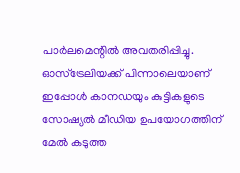പാർലമെന്റിൽ അവതരിപ്പിച്ചു. ഓസ്‌ട്രേലിയക്ക് പിന്നാലെയാണ് ഇപ്പോൾ കാനഡയും കുട്ടികളുടെ സോഷ്യൽ മീഡിയ ഉപയോഗത്തിന് മേൽ കടുത്ത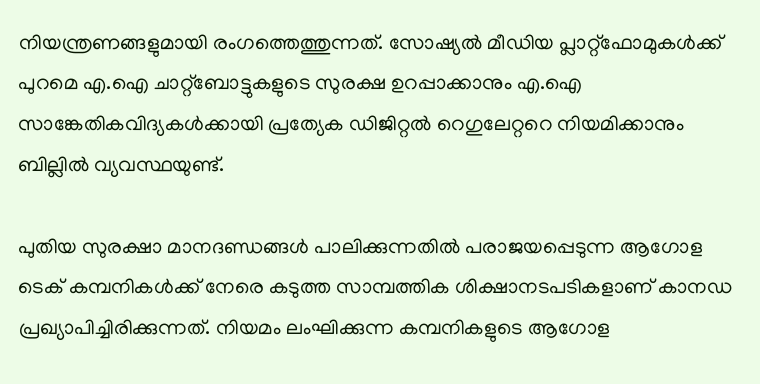നിയന്ത്രണങ്ങളുമായി രംഗത്തെത്തുന്നത്. സോഷ്യൽ മീഡിയ പ്ലാറ്റ്‌ഫോമുകൾക്ക് പുറമെ എ.ഐ ചാറ്റ്‌ബോട്ടുകളുടെ സുരക്ഷ ഉറപ്പാക്കാനും എ.ഐ സാങ്കേതികവിദ്യകൾക്കായി പ്രത്യേക ഡിജിറ്റൽ റെഗുലേറ്ററെ നിയമിക്കാനും ബില്ലിൽ വ്യവസ്ഥയുണ്ട്.

പുതിയ സുരക്ഷാ മാനദണ്ഡങ്ങൾ പാലിക്കുന്നതിൽ പരാജയപ്പെടുന്ന ആഗോള ടെക് കമ്പനികൾക്ക് നേരെ കടുത്ത സാമ്പത്തിക ശിക്ഷാനടപടികളാണ് കാനഡ പ്രഖ്യാപിച്ചിരിക്കുന്നത്. നിയമം ലംഘിക്കുന്ന കമ്പനികളുടെ ആഗോള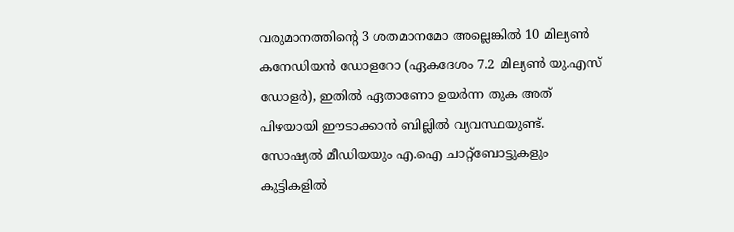വരുമാനത്തിന്റെ 3 ശതമാനമോ അല്ലെങ്കിൽ 10 മില്യൺ കനേഡിയൻ ഡോളറോ (ഏകദേശം 7.2 മില്യൺ യു.എസ് ഡോളർ), ഇതിൽ ഏതാണോ ഉയർന്ന തുക അത് പിഴയായി ഈടാക്കാൻ ബില്ലിൽ വ്യവസ്ഥയുണ്ട്. സോഷ്യൽ മീഡിയയും എ.ഐ ചാറ്റ്‌ബോട്ടുകളും കുട്ടികളിൽ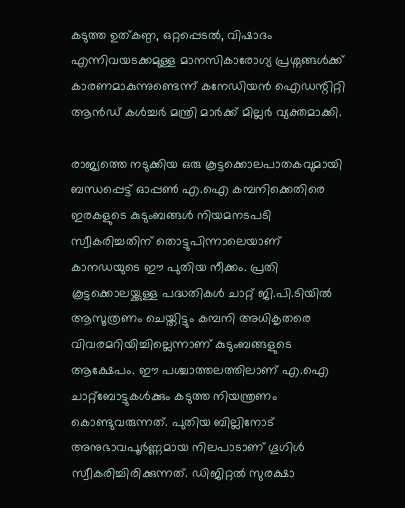കടുത്ത ഉത്കണ്ഠ, ഒറ്റപ്പെടൽ, വിഷാദം എന്നിവയടക്കമുള്ള മാനസികാരോഗ്യ പ്രശ്നങ്ങൾക്ക് കാരണമാകുന്നുണ്ടെന്ന് കനേഡിയൻ ഐഡന്റിറ്റി ആൻഡ് കൾച്ചർ മന്ത്രി മാർക്ക് മില്ലർ വ്യക്തമാക്കി.

രാജ്യത്തെ നടുക്കിയ ഒരു കൂട്ടക്കൊലപാതകവുമായി ബന്ധപ്പെട്ട് ഓപ്പൺ എ.ഐ കമ്പനിക്കെതിരെ ഇരകളുടെ കുടുംബങ്ങൾ നിയമനടപടി സ്വീകരിച്ചതിന് തൊട്ടുപിന്നാലെയാണ് കാനഡയുടെ ഈ പുതിയ നീക്കം. പ്രതി കൂട്ടക്കൊലയ്ക്കുള്ള പദ്ധതികൾ ചാറ്റ് ജി.പി.ടിയിൽ ആസൂത്രണം ചെയ്തിട്ടും കമ്പനി അധികൃതരെ വിവരമറിയിച്ചില്ലെന്നാണ് കുടുംബങ്ങളുടെ ആക്ഷേപം. ഈ പശ്ചാത്തലത്തിലാണ് എ.ഐ ചാറ്റ്‌ബോട്ടുകൾക്കും കടുത്ത നിയന്ത്രണം കൊണ്ടുവരുന്നത്. പുതിയ ബില്ലിനോട് അനുഭാവപൂർണ്ണമായ നിലപാടാണ് ഗൂഗിൾ സ്വീകരിച്ചിരിക്കുന്നത്. ഡിജിറ്റൽ സുരക്ഷാ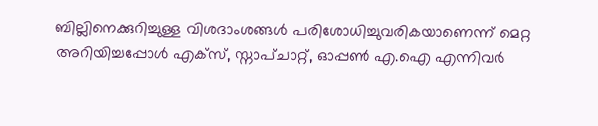ബില്ലിനെക്കുറിച്ചുള്ള വിശദാംശങ്ങൾ പരിശോധിച്ചുവരികയാണെന്ന് മെറ്റ അറിയിച്ചപ്പോൾ എക്സ്, സ്നാപ്ചാറ്റ്, ഓപ്പൺ എ.ഐ എന്നിവർ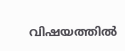വിഷയത്തിൽ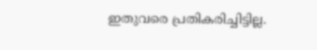ഇതുവരെ പ്രതികരിച്ചിട്ടില്ല.